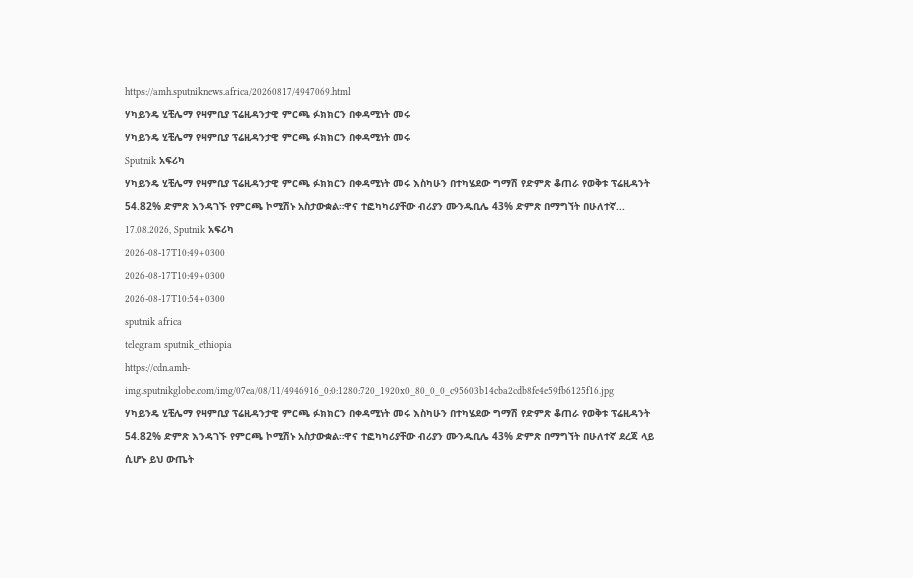https://amh.sputniknews.africa/20260817/4947069.html
ሃካይንዴ ሂቺሌማ የዛምቢያ ፕሬዚዳንታዊ ምርጫ ፉክክርን በቀዳሚነት መሩ
ሃካይንዴ ሂቺሌማ የዛምቢያ ፕሬዚዳንታዊ ምርጫ ፉክክርን በቀዳሚነት መሩ
Sputnik አፍሪካ
ሃካይንዴ ሂቺሌማ የዛምቢያ ፕሬዚዳንታዊ ምርጫ ፉክክርን በቀዳሚነት መሩ እስካሁን በተካሄደው ግማሽ የድምጽ ቆጠራ የወቅቱ ፕሬዚዳንት 54.82% ድምጽ እንዳገኙ የምርጫ ኮሚሽኑ አስታውቋል።ዋና ተፎካካሪያቸው ብሪያን ሙንዱቢሌ 43% ድምጽ በማግኘት በሁለተኛ... 17.08.2026, Sputnik አፍሪካ
2026-08-17T10:49+0300
2026-08-17T10:49+0300
2026-08-17T10:54+0300
sputnik africa
telegram sputnik_ethiopia
https://cdn.amh-img.sputnikglobe.com/img/07ea/08/11/4946916_0:0:1280:720_1920x0_80_0_0_c95603b14cba2cdb8fe4e59fb6125f16.jpg
ሃካይንዴ ሂቺሌማ የዛምቢያ ፕሬዚዳንታዊ ምርጫ ፉክክርን በቀዳሚነት መሩ እስካሁን በተካሄደው ግማሽ የድምጽ ቆጠራ የወቅቱ ፕሬዚዳንት 54.82% ድምጽ እንዳገኙ የምርጫ ኮሚሽኑ አስታውቋል።ዋና ተፎካካሪያቸው ብሪያን ሙንዱቢሌ 43% ድምጽ በማግኘት በሁለተኛ ደረጃ ላይ ሲሆኑ ይህ ውጤት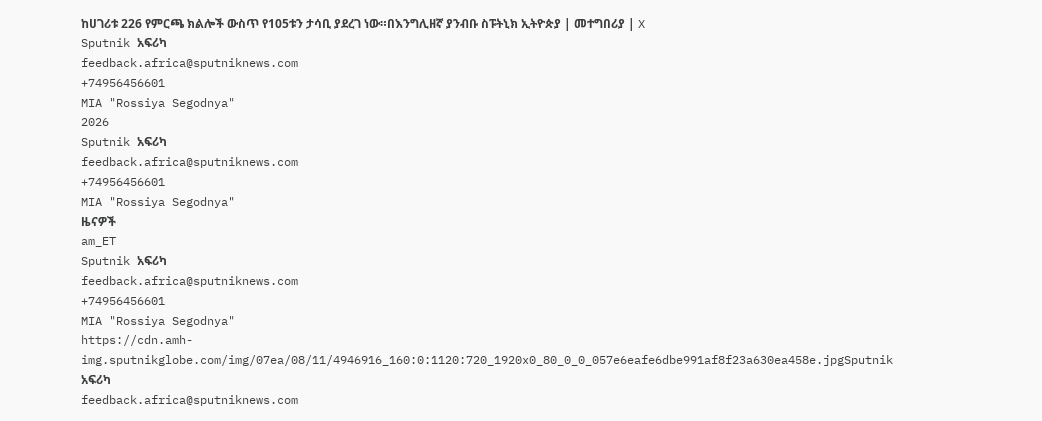ከሀገሪቱ 226 የምርጫ ክልሎች ውስጥ የ105ቱን ታሳቢ ያደረገ ነው።በእንግሊዘኛ ያንብቡ ስፑትኒክ ኢትዮጵያ | መተግበሪያ | X
Sputnik አፍሪካ
feedback.africa@sputniknews.com
+74956456601
MIA "Rossiya Segodnya"
2026
Sputnik አፍሪካ
feedback.africa@sputniknews.com
+74956456601
MIA "Rossiya Segodnya"
ዜናዎች
am_ET
Sputnik አፍሪካ
feedback.africa@sputniknews.com
+74956456601
MIA "Rossiya Segodnya"
https://cdn.amh-img.sputnikglobe.com/img/07ea/08/11/4946916_160:0:1120:720_1920x0_80_0_0_057e6eafe6dbe991af8f23a630ea458e.jpgSputnik አፍሪካ
feedback.africa@sputniknews.com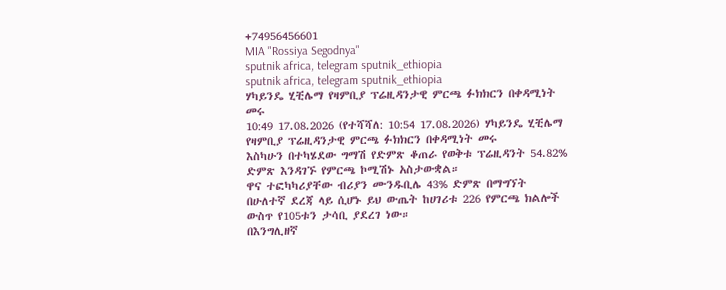+74956456601
MIA "Rossiya Segodnya"
sputnik africa, telegram sputnik_ethiopia
sputnik africa, telegram sputnik_ethiopia
ሃካይንዴ ሂቺሌማ የዛምቢያ ፕሬዚዳንታዊ ምርጫ ፉክክርን በቀዳሚነት መሩ
10:49 17.08.2026 (የተሻሻለ: 10:54 17.08.2026) ሃካይንዴ ሂቺሌማ የዛምቢያ ፕሬዚዳንታዊ ምርጫ ፉክክርን በቀዳሚነት መሩ
እስካሁን በተካሄደው ግማሽ የድምጽ ቆጠራ የወቅቱ ፕሬዚዳንት 54.82% ድምጽ እንዳገኙ የምርጫ ኮሚሽኑ አስታውቋል።
ዋና ተፎካካሪያቸው ብሪያን ሙንዱቢሌ 43% ድምጽ በማግኘት በሁለተኛ ደረጃ ላይ ሲሆኑ ይህ ውጤት ከሀገሪቱ 226 የምርጫ ክልሎች ውስጥ የ105ቱን ታሳቢ ያደረገ ነው።
በእንግሊዘኛ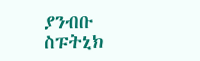ያንብቡ
ስፑትኒክ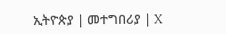ኢትዮጵያ | መተግበሪያ | X